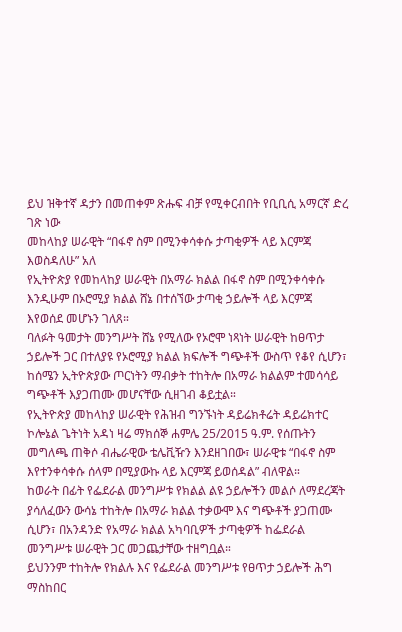ይህ ዝቅተኛ ዳታን በመጠቀም ጽሑፍ ብቻ የሚቀርብበት የቢቢሲ አማርኛ ድረ ገጽ ነው
መከላከያ ሠራዊት “በፋኖ ስም በሚንቀሳቀሱ ታጣቂዎች ላይ እርምጃ እወስዳለሁ” አለ
የኢትዮጵያ የመከላከያ ሠራዊት በአማራ ክልል በፋኖ ስም በሚንቀሳቀሱ እንዲሁም በኦሮሚያ ክልል ሸኔ በተሰኘው ታጣቂ ኃይሎች ላይ እርምጃ እየወሰደ መሆኑን ገለጸ።
ባለፉት ዓመታት መንግሥት ሸኔ የሚለው የኦሮሞ ነጻነት ሠራዊት ከፀጥታ ኃይሎች ጋር በተለያዩ የኦሮሚያ ክልል ክፍሎች ግጭቶች ውስጥ የቆየ ሲሆን፣ ከሰሜን ኢትዮጵያው ጦርነትን ማብቃት ተከትሎ በአማራ ክልልም ተመሳሳይ ግጭቶች እያጋጠሙ መሆናቸው ሲዘገብ ቆይቷል።
የኢትዮጵያ መከላከያ ሠራዊት የሕዝብ ግንኙነት ዳይሬክቶሬት ዳይሬክተር ኮሎኔል ጌትነት አዳነ ዛሬ ማክሰኞ ሐምሌ 25/2015 ዓ.ም. የሰጡትን መግለጫ ጠቅሶ ብሔራዊው ቴሌቪዥን እንደዘገበው፣ ሠራዊቱ “በፋኖ ስም እየተንቀሳቀሱ ሰላም በሚያውኩ ላይ እርምጃ ይወሰዳል” ብለዋል።
ከወራት በፊት የፌደራል መንግሥቱ የክልል ልዩ ኃይሎችን መልሶ ለማደረጃት ያሳለፈውን ውሳኔ ተከትሎ በአማራ ክልል ተቃውሞ እና ግጭቶች ያጋጠሙ ሲሆን፣ በአንዳንድ የአማራ ክልል አካባቢዎች ታጣቂዎች ከፌደራል መንግሥቱ ሠራዊት ጋር መጋጨታቸው ተዘግቧል።
ይህንንም ተከትሎ የክልሉ እና የፌደራል መንግሥቱ የፀጥታ ኃይሎች ሕግ ማስከበር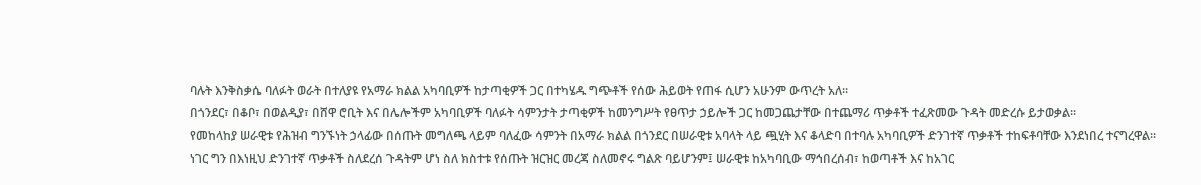ባሉት እንቅስቃሴ ባለፉት ወራት በተለያዩ የአማራ ክልል አካባቢዎች ከታጣቂዎች ጋር በተካሄዱ ግጭቶች የሰው ሕይወት የጠፋ ሲሆን አሁንም ውጥረት አለ።
በጎንደር፣ በቆቦ፣ በወልዲያ፣ በሸዋ ሮቢት እና በሌሎችም አካባቢዎች ባለፉት ሳምንታት ታጣቂዎች ከመንግሥት የፀጥታ ኃይሎች ጋር ከመጋጨታቸው በተጨማሪ ጥቃቶች ተፈጽመው ጉዳት መድረሱ ይታወቃል።
የመከላከያ ሠራዊቱ የሕዝብ ግንኙነት ኃላፊው በሰጡት መግለጫ ላይም ባለፈው ሳምንት በአማራ ክልል በጎንደር በሠራዊቱ አባላት ላይ ጯሂት እና ቆላድባ በተባሉ አካባቢዎች ድንገተኛ ጥቃቶች ተከፍቶባቸው እንደነበረ ተናግረዋል።
ነገር ግን በእነዚህ ድንገተኛ ጥቃቶች ስለደረሰ ጉዳትም ሆነ ስለ ክስተቱ የሰጡት ዝርዝር መረጃ ስለመኖሩ ግልጽ ባይሆንም፤ ሠራዊቱ ከአካባቢው ማኅበረሰብ፣ ከወጣቶች እና ከአገር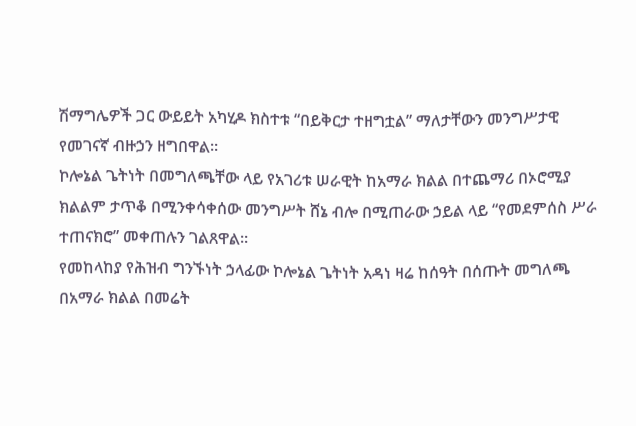ሽማግሌዎች ጋር ውይይት አካሂዶ ክስተቱ “በይቅርታ ተዘግቷል” ማለታቸውን መንግሥታዊ የመገናኛ ብዙኃን ዘግበዋል።
ኮሎኔል ጌትነት በመግለጫቸው ላይ የአገሪቱ ሠራዊት ከአማራ ክልል በተጨማሪ በኦሮሚያ ክልልም ታጥቆ በሚንቀሳቀሰው መንግሥት ሸኔ ብሎ በሚጠራው ኃይል ላይ “የመደምሰስ ሥራ ተጠናክሮ” መቀጠሉን ገልጸዋል።
የመከላከያ የሕዝብ ግንኙነት ኃላፊው ኮሎኔል ጌትነት አዳነ ዛሬ ከሰዓት በሰጡት መግለጫ በአማራ ክልል በመሬት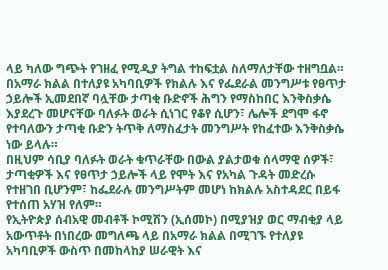ላይ ካለው ግጭት የገዘፈ የሚዲያ ትግል ተከፍቷል ስለማለታቸው ተዘግቧል።
በአማራ ክልል በተለያዩ አካባቢዎች የክልሉ እና የፌደራል መንግሥቱ የፀጥታ ኃይሎች ኢመደበኛ ባሏቸው ታጣቂ ቡድኖች ሕግን የማስከበር እንቅስቃሴ እያደረጉ መሆናቸው ባለፉት ወራት ሲነገር የቆየ ሲሆን፣ ሌሎች ደግሞ ፋኖ የተባለውን ታጣቂ ቡድን ትጥቅ ለማስፈታት መንግሥት የከፈተው እንቅስቃሴ ነው ይላሉ።
በዚህም ሳቢያ ባለፉት ወራት ቁጥራቸው በውል ያልታወቁ ሰላማዊ ሰዎች፣ ታጣቂዎች እና የፀጥታ ኃይሎች ላይ የሞት እና የአካል ጉዳት መድረሱ የተዘገበ ቢሆንም፣ ከፌደራሉ መንግሥትም መሆነ ከክልሉ አስተዳደር በይፋ የተሰጠ አሃዝ የለም።
የኢትዮጵያ ሰብአዊ መብቶች ኮሚሽን (ኢሰመኮ) በሚያዝያ ወር ማብቂያ ላይ አውጥቶት በነበረው መግለጫ ላይ በአማራ ክልል በሚገኙ የተለያዩ አካባቢዎች ውስጥ በመከላከያ ሠራዊት እና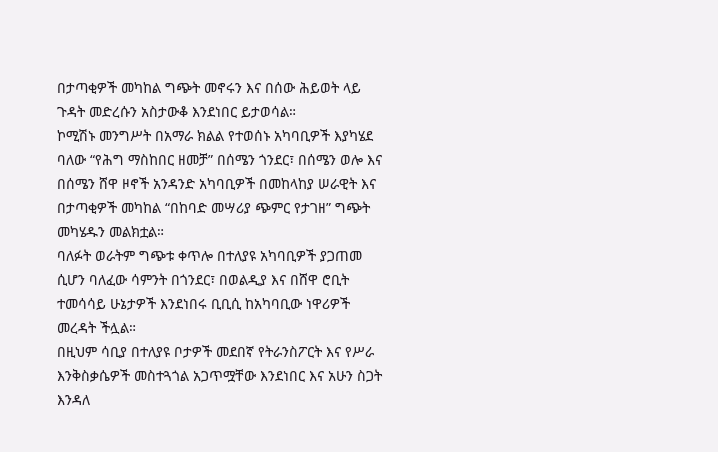በታጣቂዎች መካከል ግጭት መኖሩን እና በሰው ሕይወት ላይ ጉዳት መድረሱን አስታውቆ እንደነበር ይታወሳል።
ኮሚሽኑ መንግሥት በአማራ ክልል የተወሰኑ አካባቢዎች እያካሄደ ባለው “የሕግ ማስከበር ዘመቻ” በሰሜን ጎንደር፣ በሰሜን ወሎ እና በሰሜን ሸዋ ዞኖች አንዳንድ አካባቢዎች በመከላከያ ሠራዊት እና በታጣቂዎች መካከል “በከባድ መሣሪያ ጭምር የታገዘ” ግጭት መካሄዱን መልክቷል።
ባለፉት ወራትም ግጭቱ ቀጥሎ በተለያዩ አካባቢዎች ያጋጠመ ሲሆን ባለፈው ሳምንት በጎንደር፣ በወልዲያ እና በሸዋ ሮቢት ተመሳሳይ ሁኔታዎች እንደነበሩ ቢቢሲ ከአካባቢው ነዋሪዎች መረዳት ችሏል።
በዚህም ሳቢያ በተለያዩ ቦታዎች መደበኛ የትራንስፖርት እና የሥራ እንቅስቃሴዎች መስተጓጎል አጋጥሟቸው እንደነበር እና አሁን ስጋት እንዳለ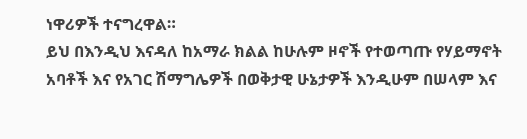ነዋሪዎች ተናግረዋል።
ይህ በእንዲህ እናዳለ ከአማራ ክልል ከሁሉም ዞኖች የተወጣጡ የሃይማኖት አባቶች እና የአገር ሽማግሌዎች በወቅታዊ ሁኔታዎች እንዲሁም በሠላም እና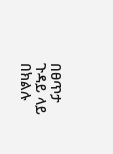በፀጥታ ጉዳይ ላይ በክልሉ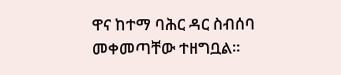ዋና ከተማ ባሕር ዳር ስብሰባ መቀመጣቸው ተዘግቧል።